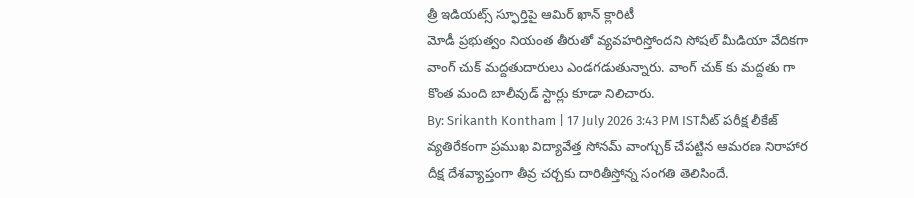త్రీ ఇడియట్స్ స్ఫూర్తిపై ఆమిర్ ఖాన్ క్లారిటీ
మోడీ ప్రభుత్వం నియంత తీరుతో వ్యవహరిస్తోందని సోషల్ మీడియా వేదికగా వాంగ్ చుక్ మద్దతుదారులు ఎండగడుతున్నారు. వాంగ్ చుక్ కు మద్దతు గా కొంత మంది బాలీవుడ్ స్టార్లు కూడా నిలిచారు.
By: Srikanth Kontham | 17 July 2026 3:43 PM ISTనీట్ పరీక్ష లీకేజ్ వ్యతిరేకంగా ప్రముఖ విద్యావేత్త సోనమ్ వాంగ్చుక్ చేపట్టిన ఆమరణ నిరాహార దీక్ష దేశవ్యాప్తంగా తీవ్ర చర్చకు దారితీస్తోన్న సంగతి తెలిసిందే.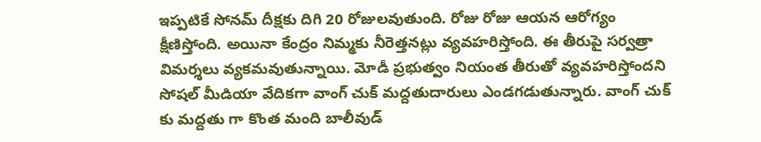ఇప్పటికే సోనమ్ దీక్షకు దిగి 20 రోజులవుతుంది. రోజు రోజు ఆయన ఆరోగ్యం క్షీణిస్తోంది. అయినా కేంద్రం నిమ్మకు నీరెత్తనట్లు వ్యవహరిస్తోంది. ఈ తీరుపై సర్వత్రా విమర్శలు వ్యకమవుతున్నాయి. మోడీ ప్రభుత్వం నియంత తీరుతో వ్యవహరిస్తోందని సోషల్ మీడియా వేదికగా వాంగ్ చుక్ మద్దతుదారులు ఎండగడుతున్నారు. వాంగ్ చుక్ కు మద్దతు గా కొంత మంది బాలీవుడ్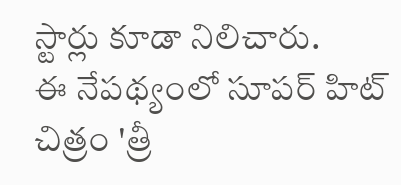స్టార్లు కూడా నిలిచారు.
ఈ నేపథ్యంలో సూపర్ హిట్ చిత్రం 'త్రీ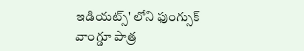ఇడియట్స్' లోని ఫుంగ్సుక్ వాంగ్డూ పాత్ర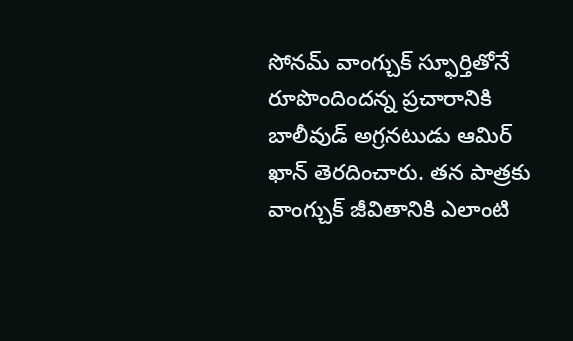సోనమ్ వాంగ్చుక్ స్ఫూర్తితోనే రూపొందిందన్న ప్రచారానికి బాలీవుడ్ అగ్రనటుడు ఆమిర్ ఖాన్ తెరదించారు. తన పాత్రకు వాంగ్చుక్ జీవితానికి ఎలాంటి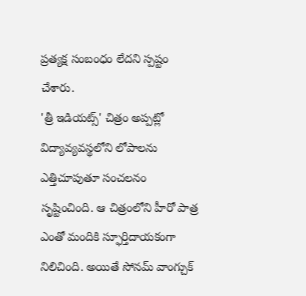ప్రత్యక్ష సంబంధం లేదని స్పష్టం చేశారు.
'త్రీ ఇడియట్స్' చిత్రం అప్పట్లో విద్యావ్యవస్థలోని లోపాలను ఎత్తిచూపుతూ సంచలనం సృష్టించింది. ఆ చిత్రంలోని హీరో పాత్ర ఎంతో మందికి స్ఫూర్తిదాయకంగా నిలిచింది. అయితే సోనమ్ వాంగ్చుక్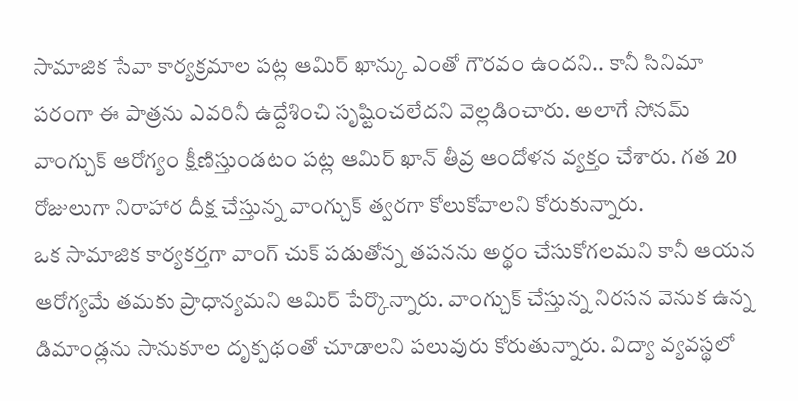సామాజిక సేవా కార్యక్రమాల పట్ల ఆమిర్ ఖాన్కు ఎంతో గౌరవం ఉందని.. కానీ సినిమా పరంగా ఈ పాత్రను ఎవరినీ ఉద్దేశించి సృష్టించలేదని వెల్లడించారు. అలాగే సోనమ్ వాంగ్చుక్ ఆరోగ్యం క్షీణిస్తుండటం పట్ల ఆమిర్ ఖాన్ తీవ్ర ఆందోళన వ్యక్తం చేశారు. గత 20 రోజులుగా నిరాహార దీక్ష చేస్తున్న వాంగ్చుక్ త్వరగా కోలుకోవాలని కోరుకున్నారు.
ఒక సామాజిక కార్యకర్తగా వాంగ్ చుక్ పడుతోన్న తపనను అర్థం చేసుకోగలమని కానీ ఆయన ఆరోగ్యమే తమకు ప్రాధాన్యమని ఆమిర్ పేర్కొన్నారు. వాంగ్చుక్ చేస్తున్న నిరసన వెనుక ఉన్న డిమాండ్లను సానుకూల దృక్పథంతో చూడాలని పలువురు కోరుతున్నారు. విద్యా వ్యవస్థలో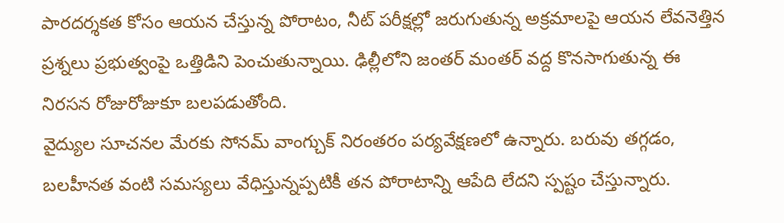పారదర్శకత కోసం ఆయన చేస్తున్న పోరాటం, నీట్ పరీక్షల్లో జరుగుతున్న అక్రమాలపై ఆయన లేవనెత్తిన ప్రశ్నలు ప్రభుత్వంపై ఒత్తిడిని పెంచుతున్నాయి. ఢిల్లీలోని జంతర్ మంతర్ వద్ద కొనసాగుతున్న ఈ నిరసన రోజురోజుకూ బలపడుతోంది.
వైద్యుల సూచనల మేరకు సోనమ్ వాంగ్చుక్ నిరంతరం పర్యవేక్షణలో ఉన్నారు. బరువు తగ్గడం, బలహీనత వంటి సమస్యలు వేధిస్తున్నప్పటికీ తన పోరాటాన్ని ఆపేది లేదని స్పష్టం చేస్తున్నారు.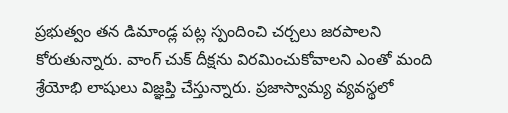ప్రభుత్వం తన డిమాండ్ల పట్ల స్పందించి చర్చలు జరపాలని కోరుతున్నారు. వాంగ్ చుక్ దీక్షను విరమించుకోవాలని ఎంతో మంది శ్రేయోభి లాషులు విజ్ఞప్తి చేస్తున్నారు. ప్రజాస్వామ్య వ్యవస్థలో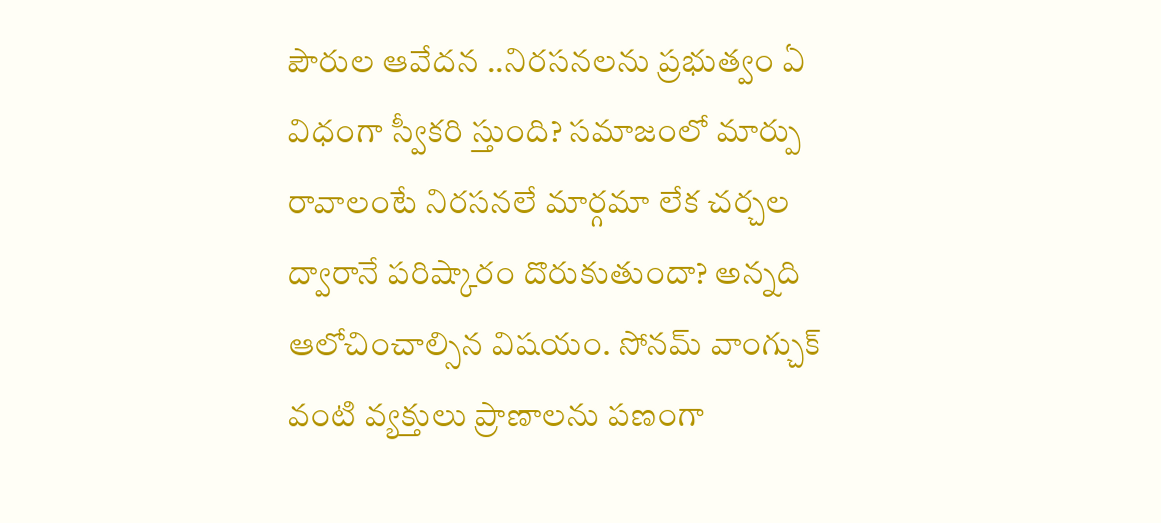పౌరుల ఆవేదన ..నిరసనలను ప్రభుత్వం ఏ విధంగా స్వీకరి స్తుంది? సమాజంలో మార్పు రావాలంటే నిరసనలే మార్గమా లేక చర్చల ద్వారానే పరిష్కారం దొరుకుతుందా? అన్నది ఆలోచించాల్సిన విషయం. సోనమ్ వాంగ్చుక్ వంటి వ్యక్తులు ప్రాణాలను పణంగా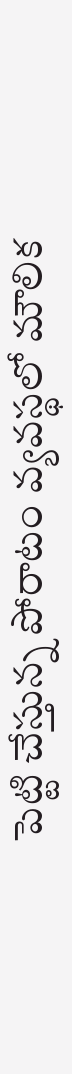పెట్టి చేస్తున్న పోరాటం వ్యవస్థలో మౌలిక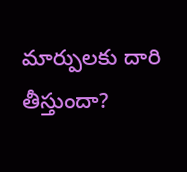మార్పులకు దారి తీస్తుందా?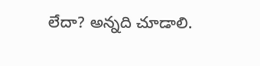లేదా? అన్నది చూడాలి.